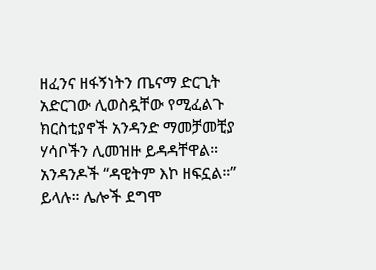ዘፈንና ዘፋኝነትን ጤናማ ድርጊት አድርገው ሊወስዷቸው የሚፈልጉ ክርስቲያኖች አንዳንድ ማመቻመቺያ ሃሳቦችን ሊመዝዙ ይዳዳቸዋል። አንዳንዶች “ዳዊትም እኮ ዘፍኗል።” ይላሉ። ሌሎች ደግሞ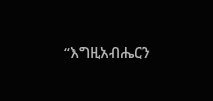“እግዚአብሔርን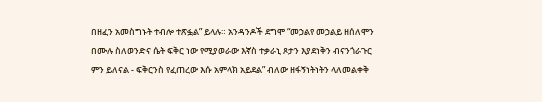በዘፈን አመስግኑት ተብሎ ተጽፏል” ይላሉ። አንዳንዶች ደግሞ “መኃልየ መኃልይ ዘሰለሞን በሙሉ ስለወንድና ሴት ፍቅር ነው የሚያወራው እኛስ ተቃራኒ ጾታን እያደነቅን ብናንጎራጉር ምን ይለናል - ፍቅርንስ የፈጠረው እሱ አምላክ አይደል” ብለው ዘፋኝነትነትን ላለመልቀቅ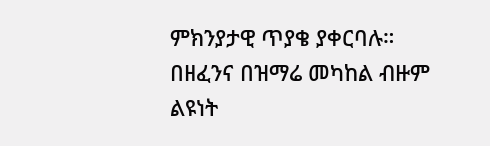ምክንያታዊ ጥያቄ ያቀርባሉ።
በዘፈንና በዝማሬ መካከል ብዙም ልዩነት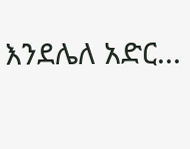እንደሌለ አድር...